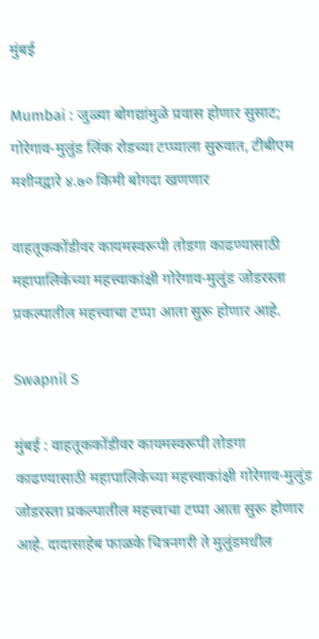मुंबई

Mumbai : जुळ्या बोगद्यांमुळे प्रवास होणार सुसाट; गोरेगाव-मुलुंड लिंक रोडच्या टप्प्याला सुरुवात, टीबीएम मशीनद्वारे ४.७० किमी बोगदा खणणार

वाहतूककोंडीवर कायमस्वरूपी तोडगा काढण्यासाठी महापालिकेच्या महत्त्वाकांक्षी गोरेगाव-मुलुंड जोडरस्ता प्रकल्पातील महत्त्वाचा टप्पा आता सुरू होणार आहे.

Swapnil S

मुंबई : वाहतूककोंडीवर कायमस्वरूपी तोडगा काढण्यासाठी महापालिकेच्या महत्त्वाकांक्षी गोरेगाव-मुलुंड जोडरस्ता प्रकल्पातील महत्त्वाचा टप्पा आता सुरू होणार आहे. दादासाहेब फाळके चित्रनगरी ते मुलुंडमधील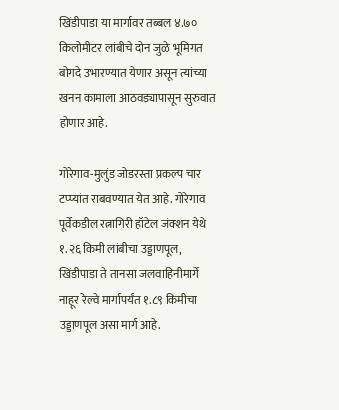खिंडीपाडा या मार्गावर तब्बल ४.७० किलोमीटर लांबीचे दोन जुळे भूमिगत बोगदे उभारण्यात येणार असून त्यांच्या खनन कामाला आठवड्यापासून सुरुवात होणार आहे.

गोरेगाव-मुलुंड जोडरस्ता प्रकल्प चार टप्प्यांत राबवण्यात येत आहे. गोरेगाव पूर्वेकडील रत्नागिरी हॉटेल जंक्शन येथे १.२६ किमी लांबीचा उड्डाणपूल, खिंडीपाडा ते तानसा जलवाहिनीमार्गे नाहूर रेल्वे मार्गापर्यंत १.८९ किमीचा उड्डाणपूल असा मार्ग आहे.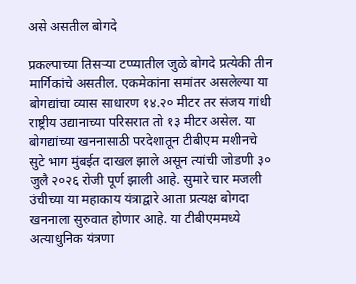असे असतील बोगदे

प्रकल्पाच्या तिसऱ्या टप्प्यातील जुळे बोगदे प्रत्येकी तीन मार्गिकांचे असतील. एकमेकांना समांतर असलेल्या या बोगद्यांचा व्यास साधारण १४.२० मीटर तर संजय गांधी राष्ट्रीय उद्यानाच्या परिसरात तो १३ मीटर असेल. या बोगद्यांच्या खननासाठी परदेशातून टीबीएम मशीनचे सुटे भाग मुंबईत दाखल झाले असून त्यांची जोडणी ३० जुलै २०२६ रोजी पूर्ण झाली आहे. सुमारे चार मजली उंचीच्या या महाकाय यंत्राद्वारे आता प्रत्यक्ष बोगदा खननाला सुरुवात होणार आहे. या टीबीएममध्ये अत्याधुनिक यंत्रणा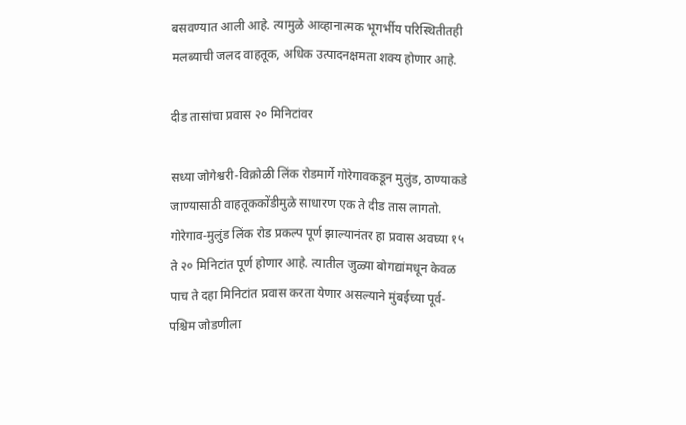बसवण्यात आली आहे. त्यामुळे आव्हानात्मक भूगर्भीय परिस्थितीतही मलब्याची जलद वाहतूक, अधिक उत्पादनक्षमता शक्य होणार आहे.

दीड तासांचा प्रवास २० मिनिटांवर

सध्या जोगेश्वरी-विक्रोळी लिंक रोडमार्गे गोरेगावकडून मुलुंड, ठाण्याकडे जाण्यासाठी वाहतूककोंडीमुळे साधारण एक ते दीड तास लागतो. गोरेगाव-मुलुंड लिंक रोड प्रकल्प पूर्ण झाल्यानंतर हा प्रवास अवघ्या १५ ते २० मिनिटांत पूर्ण होणार आहे. त्यातील जुळ्या बोगद्यांमधून केवळ पाच ते दहा मिनिटांत प्रवास करता येणार असल्याने मुंबईच्या पूर्व-पश्चिम जोडणीला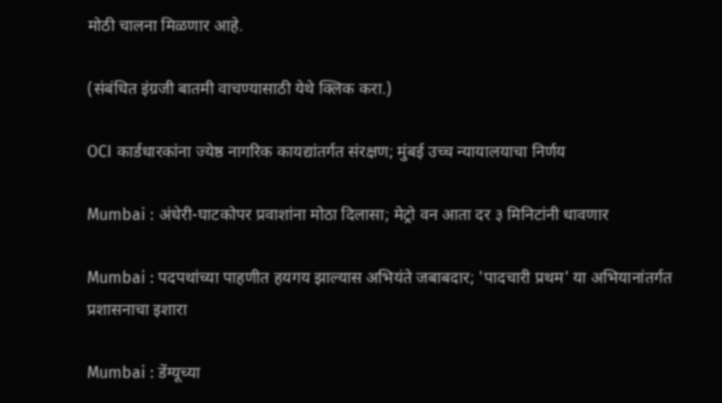मोठी चालना मिळणार आहे.

(संबंधित इंग्रजी बातमी वाचण्यासाठी येथे क्लिक करा.)

OCI कार्डधारकांना ज्येष्ठ नागरिक कायद्यांतर्गत संरक्षण; मुंबई उच्च न्यायालयाचा निर्णय

Mumbai : अंधेरी-घाटकोपर प्रवाशांना मोठा दिलासा; मेट्रो वन आता दर ३ मिनिटांनी धावणार

Mumbai : पदपथांच्या पाहणीत हयगय झाल्यास अभियंते जबाबदार; 'पादचारी प्रथम' या अभियानांतर्गत प्रशासनाचा इशारा

Mumbai : डेंग्यूच्या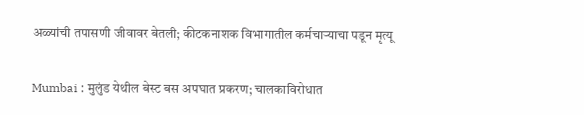अळ्यांची तपासणी जीवावर बेतली; कीटकनाशक विभागातील कर्मचाऱ्याचा पडून मृत्यू

Mumbai : मुलुंड येथील बेस्ट बस अपघात प्रकरण; चालकाविरोधात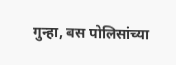गुन्हा, बस पोलिसांच्या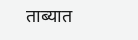ताब्यात